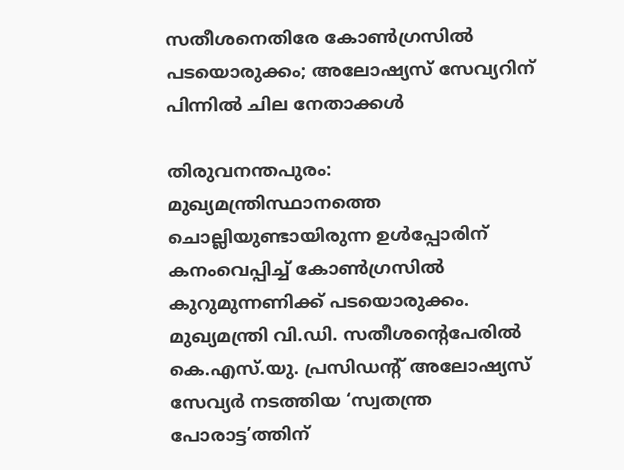സതീശനെതിരേ കോൺഗ്രസിൽ പടയൊരുക്കം; അലോഷ്യസ് സേവ്യറിന് പിന്നിൽ ചില നേതാക്കൾ

തിരുവനന്തപുരം: മുഖ്യമന്ത്രിസ്ഥാനത്തെ ചൊല്ലിയുണ്ടായിരുന്ന ഉൾപ്പോരിന് കനംവെപ്പിച്ച് കോൺഗ്രസിൽ കുറുമുന്നണിക്ക് പടയൊരുക്കം. മുഖ്യമന്ത്രി വി.ഡി. സതീശന്റെപേരിൽ കെ.എസ്.യു. പ്രസിഡന്റ് അലോഷ്യസ് സേവ്യർ നടത്തിയ ‘സ്വതന്ത്ര പോരാട്ട’ത്തിന്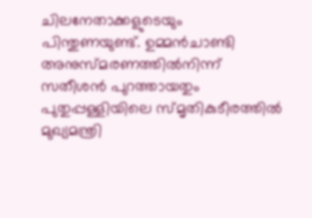ചിലനേതാക്കളുടെയും പിന്തുണയുണ്ട്. ഉമ്മൻചാണ്ടി അനുസ്മരണത്തിൽനിന്ന് സതീശൻ പുറത്തായതും പുതുപ്പള്ളിയിലെ സ്മൃതികുടീരത്തിൽ മുഖ്യമന്ത്രി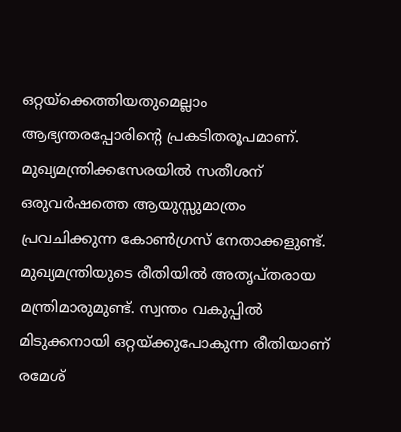ഒറ്റയ്‌ക്കെത്തിയതുമെല്ലാം ആഭ്യന്തരപ്പോരിന്റെ പ്രകടിതരൂപമാണ്. മുഖ്യമന്ത്രിക്കസേരയിൽ സതീശന് ഒരുവർഷത്തെ ആയുസ്സുമാത്രം പ്രവചിക്കുന്ന കോൺഗ്രസ് നേതാക്കളുണ്ട്. മുഖ്യമന്ത്രിയുടെ രീതിയിൽ അതൃപ്തരായ മന്ത്രിമാരുമുണ്ട്. സ്വന്തം വകുപ്പിൽ മിടുക്കനായി ഒറ്റയ്ക്കുപോകുന്ന രീതിയാണ് രമേശ്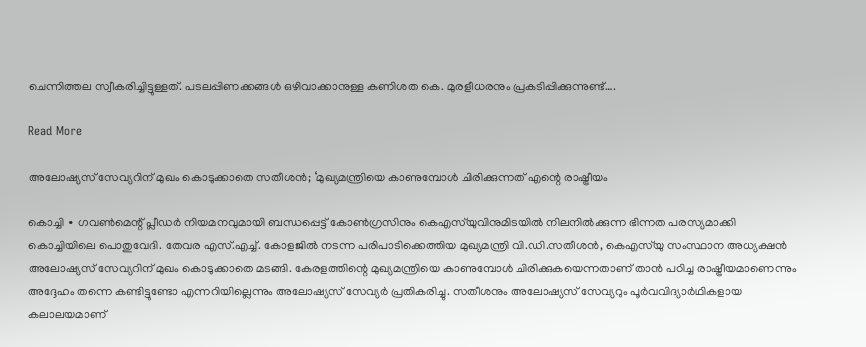ചെന്നിത്തല സ്വീകരിച്ചിട്ടുള്ളത്. പടലപ്പിണക്കങ്ങൾ ഒഴിവാക്കാനുള്ള കണിശത കെ. മുരളീധരനും പ്രകടിപ്പിക്കുന്നുണ്ട്….

Read More

അലോഷ്യസ് സേവ്യറിന് മുഖം കൊടുക്കാതെ സതീശൻ; ‘മുഖ്യമന്ത്രിയെ കാണുമ്പോൾ ചിരിക്കുന്നത് എന്റെ രാഷ്ട്രീയം

കൊച്ചി ∙ ഗവൺമെന്റ് പ്ലീഡർ നിയമനവുമായി ബന്ധപ്പെട്ട് കോൺഗ്രസിനും കെഎസ്‍യുവിനുമിടയിൽ നിലനിൽക്കുന്ന ഭിന്നത പരസ്യമാക്കി കൊച്ചിയിലെ പൊതുവേദി. തേവര എസ്.എച്ച്. കോളജിൽ നടന്ന പരിപാടിക്കെത്തിയ മുഖ്യമന്ത്രി വി.ഡി.സതീശൻ, കെഎസ്‍യു സംസ്ഥാന അധ്യക്ഷൻ അലോഷ്യസ് സേവ്യറിന് മുഖം കൊടുക്കാതെ മടങ്ങി. കേരളത്തിന്റെ മുഖ്യമന്ത്രിയെ കാണുമ്പോൾ ചിരിക്കുകയെന്നതാണ് താൻ പഠിച്ച രാഷ്ട്രീയമാണെന്നും അദ്ദേഹം തന്നെ കണ്ടിട്ടുണ്ടോ എന്നറിയില്ലെന്നും അലോഷ്യസ് സേവ്യർ പ്രതികരിച്ചു. സതീശനും അലോഷ്യസ് സേവ്യറും പൂർവവിദ്യാർഥികളായ കലാലയമാണ്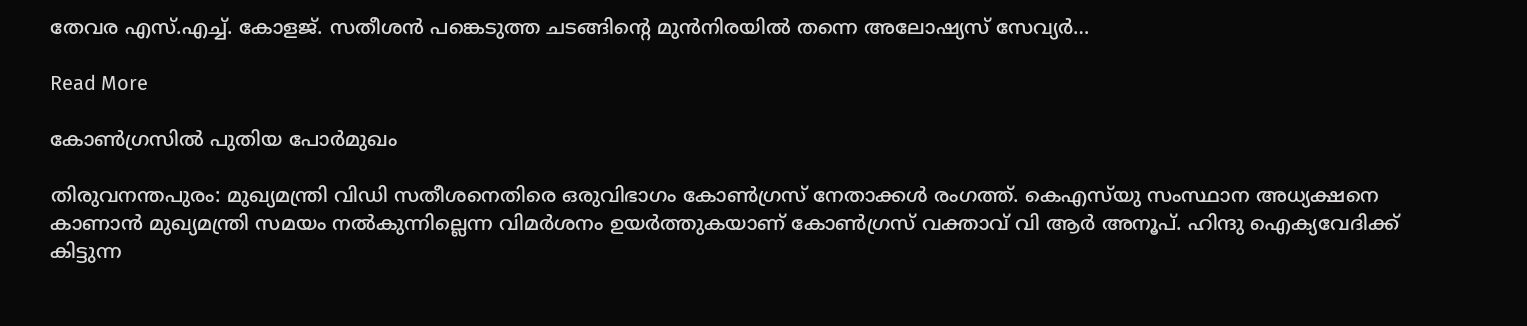തേവര എസ്.എച്ച്. കോളജ്. സതീശൻ പങ്കെടുത്ത ചടങ്ങിന്റെ മുൻനിരയിൽ തന്നെ അലോഷ്യസ് സേവ്യർ…

Read More

കോൺഗ്രസിൽ പുതിയ പോർമുഖം

തിരുവനന്തപുരം: മുഖ്യമന്ത്രി വിഡി സതീശനെതിരെ ഒരുവിഭാഗം കോൺഗ്രസ് നേതാക്കൾ രംഗത്ത്. കെഎസ്‌യു സംസ്ഥാന അധ്യക്ഷനെ കാണാൻ മുഖ്യമന്ത്രി സമയം നൽകുന്നില്ലെന്ന വിമർശനം ഉയർത്തുകയാണ് കോൺഗ്രസ് വക്താവ് വി ആർ അനൂപ്. ഹിന്ദു ഐക്യവേദിക്ക് കിട്ടുന്ന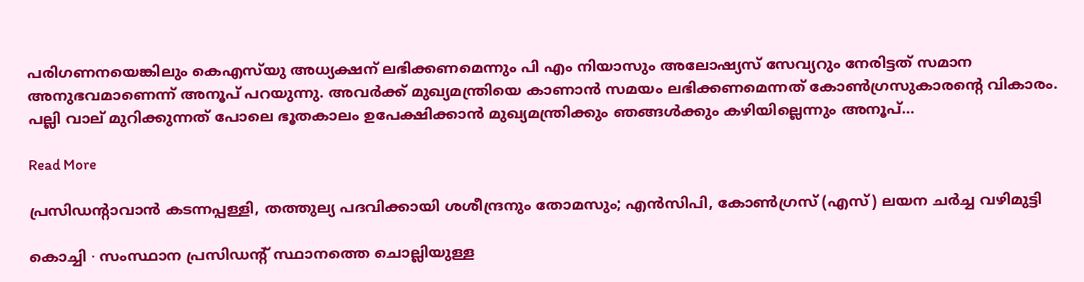പരിഗണനയെങ്കിലും കെഎസ്‌യു അധ്യക്ഷന് ലഭിക്കണമെന്നും പി എം നിയാസും അലോഷ്യസ് സേവ്യറും നേരിട്ടത് സമാന അനുഭവമാണെന്ന് അനൂപ് പറയുന്നു. അവർക്ക് മുഖ്യമന്ത്രിയെ കാണാൻ സമയം ലഭിക്കണമെന്നത് കോൺഗ്രസുകാരന്റെ വികാരം. പല്ലി വാല് മുറിക്കുന്നത് പോലെ ഭൂതകാലം ഉപേക്ഷിക്കാൻ മുഖ്യമന്ത്രിക്കും ഞങ്ങൾക്കും കഴിയില്ലെന്നും അനൂപ്…

Read More

പ്രസിഡന്റാവാൻ കടന്നപ്പള്ളി, തത്തുല്യ പദവിക്കായി ശശീന്ദ്രനും തോമസും; എൻസിപി, കോൺഗ്രസ് (എസ്) ലയന ചർച്ച വഴിമുട്ടി

കൊച്ചി ∙ സംസ്ഥാന പ്രസിഡന്റ് സ്ഥാനത്തെ ചൊല്ലിയുള്ള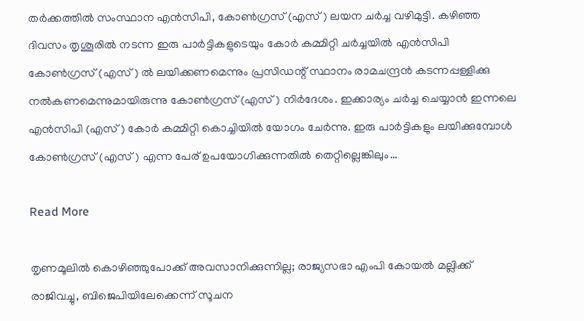തർക്കത്തിൽ സംസ്ഥാന എൻസിപി, കോൺഗ്രസ് (എസ്) ലയന ചർച്ച വഴിമുട്ടി. കഴിഞ്ഞ ദിവസം തൃശൂരിൽ നടന്ന ഇരു പാർട്ടികളുടെയും കോർ കമ്മിറ്റി ചർച്ചയിൽ എൻസിപി കോൺഗ്രസ് (എസ്) ൽ ലയിക്കണമെന്നും പ്രസിഡന്റ് സ്ഥാനം രാമചന്ദ്രൻ കടന്നപ്പള്ളിക്കു നൽകണമെന്നുമായിരുന്നു കോൺഗ്രസ് (എസ്) നിർദേശം. ഇക്കാര്യം ചർച്ച ചെയ്യാൻ ഇന്നലെ എൻസിപി (എസ്) കോർ കമ്മിറ്റി കൊച്ചിയിൽ യോഗം ചേർന്നു. ഇരു പാർട്ടികളും ലയിക്കുമ്പോൾ കോൺഗ്രസ് (എസ്) എന്ന പേര് ഉപയോഗിക്കുന്നതിൽ തെറ്റില്ലെങ്കിലും…

Read More

തൃണമൂലിൽ കൊഴിഞ്ഞുപോക്ക് അവസാനിക്കുന്നില്ല; രാജ്യസഭാ എംപി കോയൽ മല്ലിക്ക് രാജിവച്ചു, ബിജെപിയിലേക്കെന്ന് സൂചന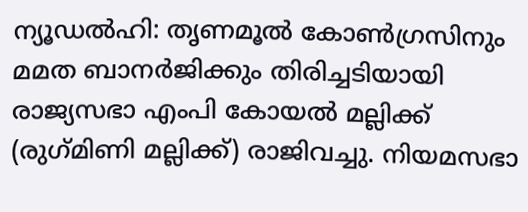ന്യൂഡൽഹി: തൃണമൂൽ കോൺഗ്രസിനും മമത ബാനർജിക്കും തിരിച്ചടിയായി രാജ്യസഭാ എംപി കോയൽ മല്ലിക്ക് (രുഗ്‌മിണി മല്ലിക്ക്) രാജിവച്ചു. നിയമസഭാ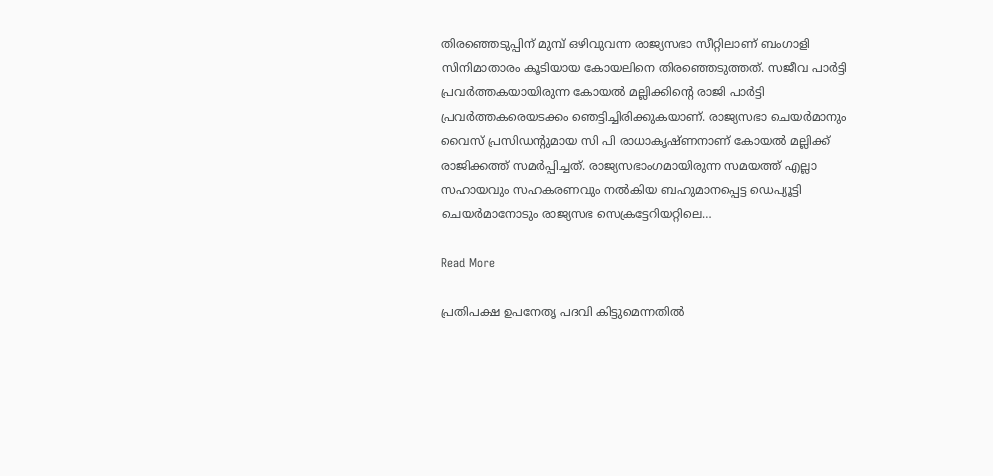തിരഞ്ഞെടുപ്പിന് മുമ്പ് ഒഴിവുവന്ന രാജ്യസഭാ സീറ്റിലാണ് ബംഗാളി സിനിമാതാരം കൂടിയായ കോയലിനെ തിരഞ്ഞെടുത്തത്. സജീവ പാർട്ടി പ്രവർത്തകയായിരുന്ന കോയൽ മല്ലിക്കിന്റെ രാജി പാർട്ടി പ്രവർത്തകരെയടക്കം ഞെട്ടിച്ചിരിക്കുകയാണ്. രാജ്യസഭാ ചെയർമാനും വൈസ് പ്രസിഡന്റുമായ സി പി രാധാകൃഷ്ണനാണ് കോയൽ മല്ലിക്ക് രാജിക്കത്ത് സമർപ്പിച്ചത്. രാജ്യസഭാംഗമായിരുന്ന സമയത്ത് എല്ലാ സഹായവും സഹകരണവും നൽകിയ ബഹുമാനപ്പെട്ട ഡെപ്യൂട്ടി ചെയർമാനോടും രാജ്യസഭ സെക്രട്ടേറിയറ്റിലെ…

Read More

പ്രതിപക്ഷ ഉപനേതൃ പദവി കിട്ടുമെന്നതിൽ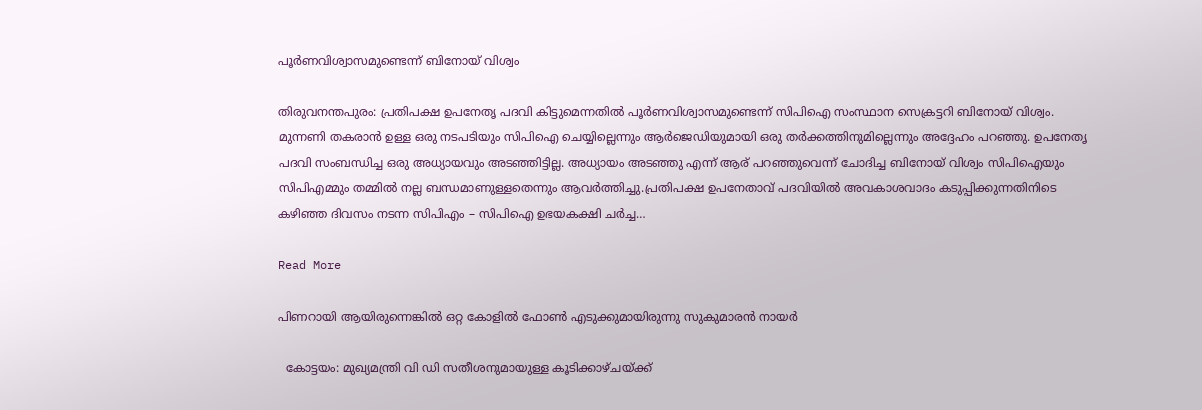പൂർണവിശ്വാസമുണ്ടെന്ന് ബിനോയ് വിശ്വം

തിരുവനന്തപുരം: പ്രതിപക്ഷ ഉപനേതൃ പദവി കിട്ടുമെന്നതിൽ പൂർണവിശ്വാസമുണ്ടെന്ന് സിപിഐ സംസ്ഥാന സെക്രട്ടറി ബിനോയ് വിശ്വം. മുന്നണി തകരാൻ ഉള്ള ഒരു നടപടിയും സിപിഐ ചെയ്യില്ലെന്നും ആർജെഡിയുമായി ഒരു തർക്കത്തിനുമില്ലെന്നും അദ്ദേഹം പറഞ്ഞു. ഉപനേതൃ പദവി സംബന്ധിച്ച ഒരു അധ്യായവും അടഞ്ഞിട്ടില്ല. അധ്യായം അടഞ്ഞു എന്ന് ആര് പറഞ്ഞുവെന്ന് ചോദിച്ച ബിനോയ് വിശ്വം സിപിഐയും സിപിഎമ്മും തമ്മിൽ നല്ല ബന്ധമാണുള്ളതെന്നും ആവർത്തിച്ചു.പ്രതിപക്ഷ ഉപനേതാവ് പദവിയിൽ അവകാശവാദം കടുപ്പിക്കുന്നതിനിടെ കഴിഞ്ഞ ദിവസം നടന്ന സിപിഎം – സിപിഐ ഉഭയകക്ഷി ചർച്ച…

Read More

പിണറായി ആയിരുന്നെങ്കില്‍ ഒറ്റ കോളില്‍ ഫോണ്‍ എടുക്കുമായിരുന്നു സുകുമാരന്‍ നായര്‍

  കോട്ടയം: മുഖ്യമന്ത്രി വി ഡി സതീശനുമായുള്ള കൂടിക്കാഴ്ചയ്ക്ക്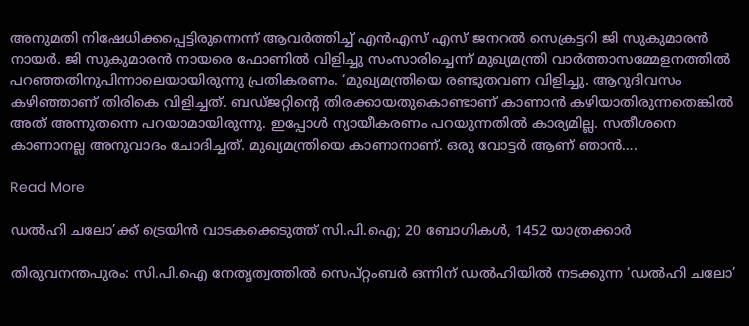അനുമതി നിഷേധിക്കപ്പെട്ടിരുന്നെന്ന് ആവര്‍ത്തിച്ച് എന്‍എസ് എസ് ജനറല്‍ സെക്രട്ടറി ജി സുകുമാരന്‍ നായര്‍. ജി സുകുമാരന്‍ നായരെ ഫോണില്‍ വിളിച്ചു സംസാരിച്ചെന്ന് മുഖ്യമന്ത്രി വാര്‍ത്താസമ്മേളനത്തില്‍ പറഞ്ഞതിനുപിന്നാലെയായിരുന്നു പ്രതികരണം. ‘മുഖ്യമന്ത്രിയെ രണ്ടുതവണ വിളിച്ചു. ആറുദിവസം കഴിഞ്ഞാണ് തിരികെ വിളിച്ചത്. ബഡ്ജറ്റിന്റെ തിരക്കായതുകൊണ്ടാണ് കാണാന്‍ കഴിയാതിരുന്നതെങ്കില്‍ അത് അന്നുതന്നെ പറയാമായിരുന്നു. ഇപ്പോള്‍ ന്യായീകരണം പറയുന്നതില്‍ കാര്യമില്ല. സതീശനെ കാണാനല്ല അനുവാദം ചോദിച്ചത്. മുഖ്യമന്ത്രിയെ കാണാനാണ്. ഒരു വോട്ടര്‍ ആണ് ഞാന്‍….

Read More

ഡൽഹി ചലോ’ക്ക് ട്രെയിൻ വാടകക്കെടുത്ത് സി.പി.ഐ; 20 ബോഗികൾ, 1452 യാത്രക്കാർ

തിരുവനന്തപുരം: സി.പി.ഐ നേതൃത്വത്തിൽ സെപ്റ്റംബർ ഒന്നിന് ഡൽഹിയിൽ നടക്കുന്ന ‘ഡൽഹി ചലോ’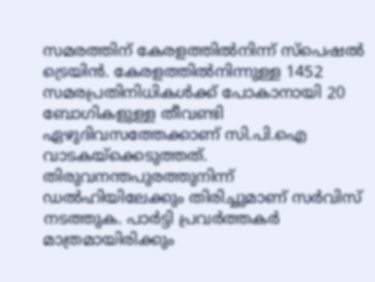സമരത്തിന് കേരളത്തിൽനിന്ന് സ്പെഷൽ ട്രെയിൻ. കേരളത്തിൽനിന്നുള്ള 1452 സമരപ്രതിനിധികൾക്ക് പോകാനായി 20 ബോഗികളുള്ള തീവണ്ടി ഏഴുദിവസത്തേക്കാണ് സി.പി.ഐ വാടകയ്ക്കെടുത്തത്. തിരുവനന്തപുരത്തുനിന്ന് ഡൽഹിയിലേക്കും തിരിച്ചുമാണ് സർവിസ് നടത്തുക. പാർട്ടി പ്രവർത്തകർ മാത്രമായിരിക്കും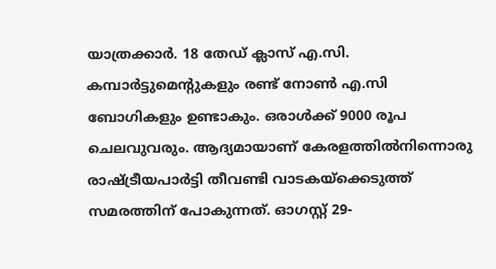യാത്രക്കാർ. 18 തേഡ് ക്ലാസ് എ.സി. കമ്പാർട്ടുമെന്റുകളും രണ്ട് നോൺ എ.സി ബോഗികളും ഉണ്ടാകും. ഒരാൾക്ക് 9000 രൂപ ചെലവുവരും. ആദ്യമായാണ് കേരളത്തിൽനിന്നൊരു രാഷ്ട്രീയപാർട്ടി തീവണ്ടി വാടകയ്ക്കെടുത്ത് സമരത്തിന് പോകുന്നത്. ഓഗസ്റ്റ് 29-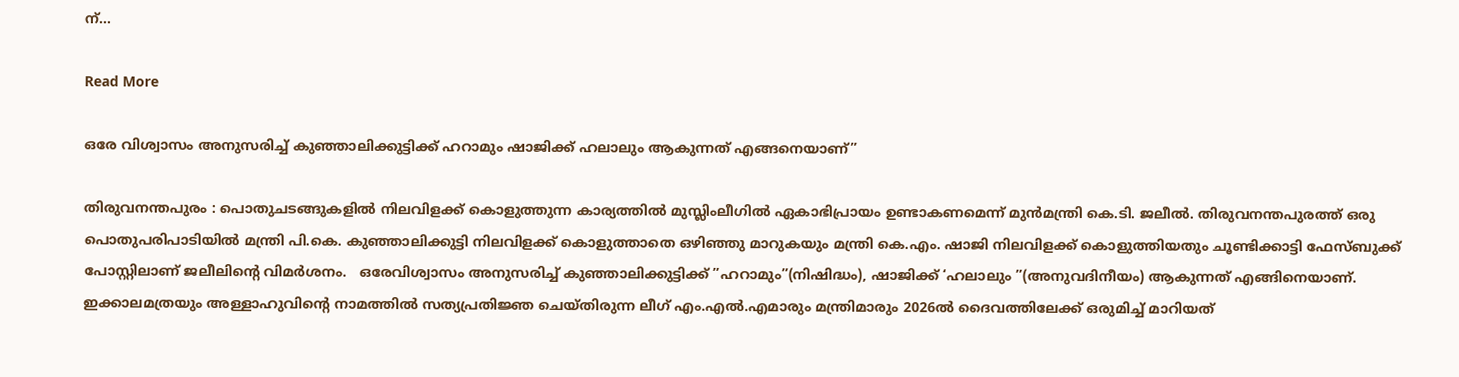ന്…

Read More

ഒരേ വിശ്വാസം അനുസരിച്ച് കുഞ്ഞാലിക്കുട്ടിക്ക് ഹറാമും ഷാജിക്ക് ഹലാലും ആകുന്നത് എങ്ങനെയാണ്”

തിരുവനന്തപുരം : പൊതുചടങ്ങുകളിൽ നിലവിളക്ക് കൊളുത്തുന്ന കാര്യത്തിൽ മുസ്ലിംലീഗിൽ ഏകാഭിപ്രായം ഉണ്ടാകണമെന്ന് മുൻമന്ത്രി കെ.ടി. ജലീൽ. തിരുവനന്തപുരത്ത് ഒരു പൊതുപരിപാടിയിൽ മന്ത്രി പി.കെ. കുഞ്ഞാലിക്കുട്ടി നിലവിളക്ക് കൊളുത്താതെ ഒഴിഞ്ഞു മാറുകയും മന്ത്രി കെ.എം. ഷാജി നിലവിളക്ക് കൊളുത്തിയതും ചൂണ്ടിക്കാട്ടി ഫേസ്ബുക്ക് പോസ്റ്റിലാണ് ജലീലിന്റെ വിമർശനം.   ഒരേവിശ്വാസം അനുസരിച്ച് കുഞ്ഞാലിക്കുട്ടിക്ക് ”ഹറാമും”(നിഷിദ്ധം), ഷാജിക്ക് ‘ഹലാലും ”(അനുവദിനീയം) ആകുന്നത് എങ്ങിനെയാണ്. ഇക്കാലമത്രയും അള്ളാഹുവിന്റെ നാമത്തിൽ സത്യപ്രതിജ്ഞ ചെയ്തിരുന്ന ലീഗ് എം.എൽ.എമാരും മന്ത്രിമാരും 2026ൽ ദൈവത്തിലേക്ക് ഒരുമിച്ച് മാറിയത്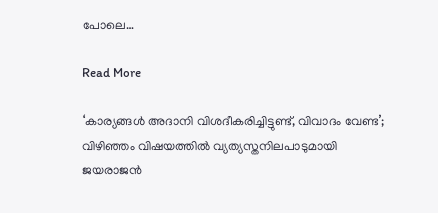പോലെ…

Read More

‘കാര്യങ്ങള്‍ അദാനി വിശദീകരിച്ചിട്ടുണ്ട്, വിവാദം വേണ്ട’; വിഴിഞ്ഞം വിഷയത്തില്‍ വ്യത്യസ്തനിലപാടുമായി ജയരാജന്‍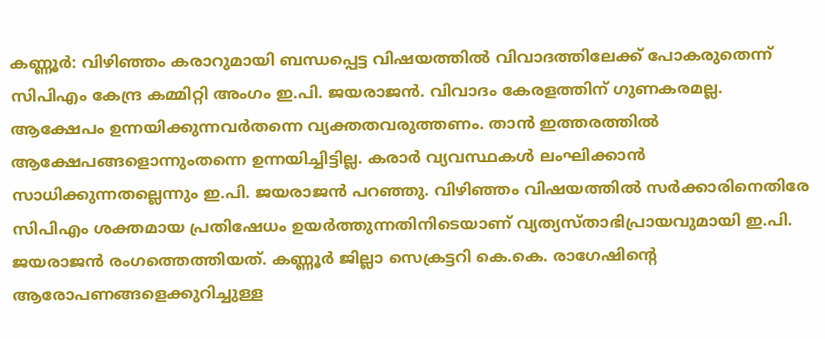കണ്ണൂര്‍: വിഴിഞ്ഞം കരാറുമായി ബന്ധപ്പെട്ട വിഷയത്തില്‍ വിവാദത്തിലേക്ക് പോകരുതെന്ന് സിപിഎം കേന്ദ്ര കമ്മിറ്റി അംഗം ഇ.പി. ജയരാജന്‍. വിവാദം കേരളത്തിന് ഗുണകരമല്ല. ആക്ഷേപം ഉന്നയിക്കുന്നവര്‍തന്നെ വ്യക്തതവരുത്തണം. താന്‍ ഇത്തരത്തില്‍ ആക്ഷേപങ്ങളൊന്നുംതന്നെ ഉന്നയിച്ചിട്ടില്ല. കരാര്‍ വ്യവസ്ഥകള്‍ ലംഘിക്കാന്‍ സാധിക്കുന്നതല്ലെന്നും ഇ.പി. ജയരാജന്‍ പറഞ്ഞു. വിഴിഞ്ഞം വിഷയത്തില്‍ സര്‍ക്കാരിനെതിരേ സിപിഎം ശക്തമായ പ്രതിഷേധം ഉയര്‍ത്തുന്നതിനിടെയാണ് വ്യത്യസ്താഭിപ്രായവുമായി ഇ.പി. ജയരാജന്‍ രംഗത്തെത്തിയത്. കണ്ണൂര്‍ ജില്ലാ സെക്രട്ടറി കെ.കെ. രാഗേഷിന്റെ ആരോപണങ്ങളെക്കുറിച്ചുള്ള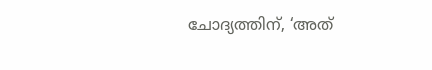ചോദ്യത്തിന്, ‘അത്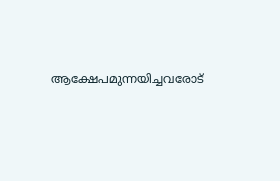ആക്ഷേപമുന്നയിച്ചവരോട്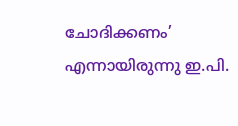ചോദിക്കണം’ എന്നായിരുന്നു ഇ.പി.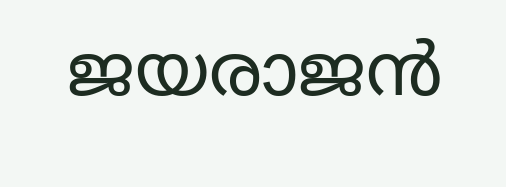ജയരാജന്‍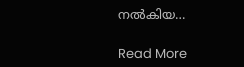നല്‍കിയ…

Read More